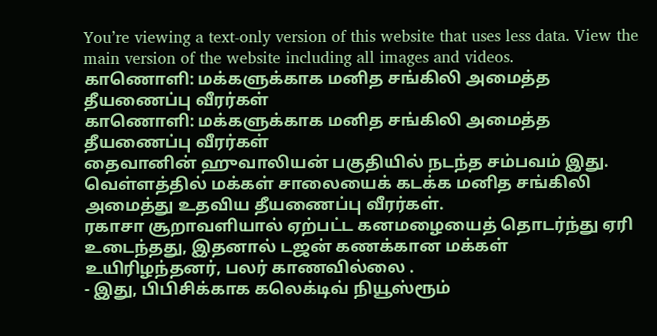You’re viewing a text-only version of this website that uses less data. View the main version of the website including all images and videos.
காணொளி: மக்களுக்காக மனித சங்கிலி அமைத்த தீயணைப்பு வீரர்கள்
காணொளி: மக்களுக்காக மனித சங்கிலி அமைத்த தீயணைப்பு வீரர்கள்
தைவானின் ஹுவாலியன் பகுதியில் நடந்த சம்பவம் இது.
வெள்ளத்தில் மக்கள் சாலையைக் கடக்க மனித சங்கிலி அமைத்து உதவிய தீயணைப்பு வீரர்கள்.
ரகாசா சூறாவளியால் ஏற்பட்ட கனமழையைத் தொடர்ந்து ஏரி உடைந்தது, இதனால் டஜன் கணக்கான மக்கள் உயிரிழந்தனர், பலர் காணவில்லை .
- இது, பிபிசிக்காக கலெக்டிவ் நியூஸ்ரூம்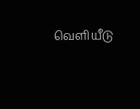வெளியீடு